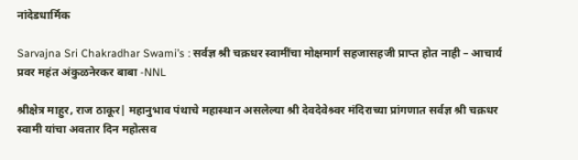नांदेडधार्मिक

Sarvajna Sri Chakradhar Swami’s : सर्वज्ञ श्री चक्रधर स्वामींचा मोक्षमार्ग सहजासहजी प्राप्त होत नाही – आचार्य प्रवर महंत अंकुळनेरकर बाबा -NNL

श्रीक्षेत्र माहुर, राज ठाकूर| महानुभाव पंथाचे महास्थान असलेल्या श्री देवदेवेश्र्वर मंदिराच्या प्रांगणात सर्वज्ञ श्री चक्रधर स्वामी यांचा अवतार दिन महोत्सव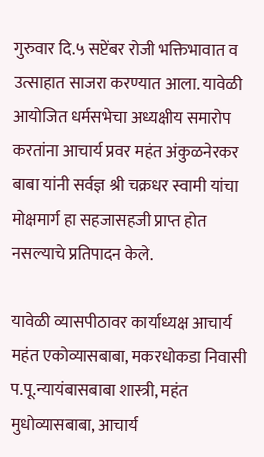गुरुवार दि.५ सप्टेंबर रोजी भक्तिभावात व उत्साहात साजरा करण्यात आला. यावेळी आयोजित धर्मसभेचा अध्यक्षीय समारोप करतांना आचार्य प्रवर महंत अंकुळनेरकर बाबा यांनी सर्वज्ञ श्री चक्रधर स्वामी यांचा मोक्षमार्ग हा सहजासहजी प्राप्त होत नसल्याचे प्रतिपादन केले.

यावेळी व्यासपीठावर कार्याध्यक्ष आचार्य महंत एकोव्यासबाबा, मकरधोकडा निवासी प.पू.न्यायंबासबाबा शास्त्री, महंत मुधोव्यासबाबा, आचार्य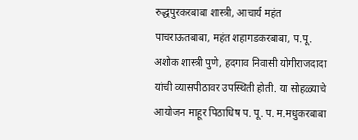रुद्धपुरकरबाबा शास्त्री, आचार्य महंत पाचराऊतबाबा, महंत शहागडकरबाबा, प.पू. अशोक शास्त्री पुणे, हदगाव निवासी योगीराजदादा यांची व्यासपीठावर उपस्थिती होती. या सोहळ्याचे आयोजन माहूर पिठाधिष प. पू. प. म.मधुकरबाबा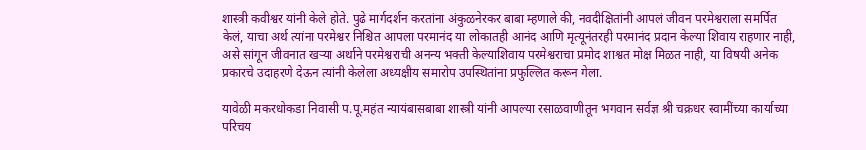शास्त्री कवीश्वर यांनी केले होते. पुढे मार्गदर्शन करतांना अंकुळनेरकर बाबा म्हणाले की, नवदीक्षितांनी आपलं जीवन परमेश्वराला समर्पित केलं, याचा अर्थ त्यांना परमेश्वर निश्चित आपला परमानंद या लोकातही आनंद आणि मृत्यूनंतरही परमानंद प्रदान केल्या शिवाय राहणार नाही, असे सांगून जीवनात खऱ्या अर्थाने परमेश्वराची अनन्य भक्ती केल्याशिवाय परमेश्वराचा प्रमोद शाश्वत मोक्ष मिळत नाही, या विषयी अनेक प्रकारचे उदाहरणे देऊन त्यांनी केलेला अध्यक्षीय समारोप उपस्थितांना प्रफुल्लित करून गेला.

यावेळी मकरधोकडा निवासी प.पू.महंत न्यायंबासबाबा शास्त्री यांनी आपल्या रसाळवाणीतून भगवान सर्वज्ञ श्री चक्रधर स्वामींच्या कार्याच्या परिचय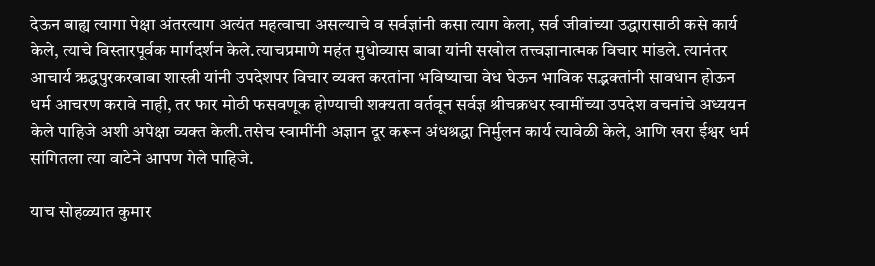देऊन बाह्य त्यागा पेक्षा अंतरत्याग अत्यंत महत्वाचा असल्याचे व सर्वज्ञांनी कसा त्याग केला, सर्व जीवांच्या उद्धारासाठी कसे कार्य केले, त्याचे विस्तारपूर्वक मार्गदर्शन केले.त्याचप्रमाणे महंत मुधोव्यास बाबा यांनी सखोल तत्त्वज्ञानात्मक विचार मांडले. त्यानंतर आचार्य ऋद्धपुरकरबाबा शास्त्री यांनी उपदेशपर विचार व्यक्त करतांना भविष्याचा वेध घेऊन भाविक सद्भक्तांनी सावधान होऊन धर्म आचरण करावे नाही, तर फार मोठी फसवणूक होण्याची शक्यता वर्तवून सर्वज्ञ श्रीचक्रधर स्वामींच्या उपदेश वचनांचे अध्ययन केले पाहिजे अशी अपेक्षा व्यक्त केली.तसेच स्वामींनी अज्ञान दूर करून अंधश्रद्धा निर्मुलन कार्य त्यावेळी केले, आणि खरा ईश्वर धर्म सांगितला त्या वाटेने आपण गेले पाहिजे.

याच सोहळ्यात कुमार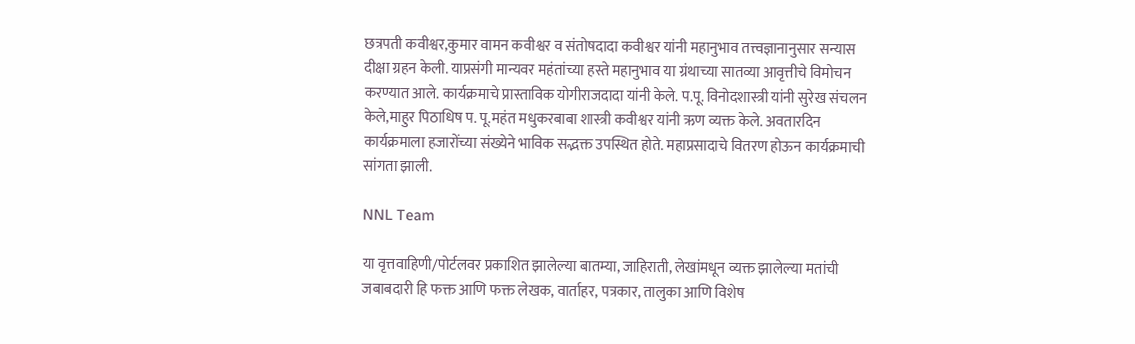छत्रपती कवीश्वर,कुमार वामन कवीश्वर व संतोषदादा कवीश्वर यांनी महानुभाव तत्त्वज्ञानानुसार सन्यास दीक्षा ग्रहन केली. याप्रसंगी मान्यवर महंतांच्या हस्ते महानुभाव या ग्रंथाच्या सातव्या आवृत्तीचे विमोचन करण्यात आले. कार्यक्रमाचे प्रास्ताविक योगीराजदादा यांनी केले. प.पू. विनोदशास्त्री यांनी सुरेख संचलन केले,माहुर पिठाधिष प. पू.महंत मधुकरबाबा शास्त्री कवीश्वर यांनी ऋण व्यक्त केले. अवतारदिन कार्यक्रमाला हजारोंच्या संख्येने भाविक सद्भक्त उपस्थित होते. महाप्रसादाचे वितरण होऊन कार्यक्रमाची सांगता झाली.

NNL Team

या वृत्तवाहिणी/पोर्टलवर प्रकाशित झालेल्या बातम्या, जाहिराती, लेखांमधून व्यक्त झालेल्या मतांची जबाबदारी हि फक्त आणि फक्त लेखक, वार्ताहर, पत्रकार, तालुका आणि विशेष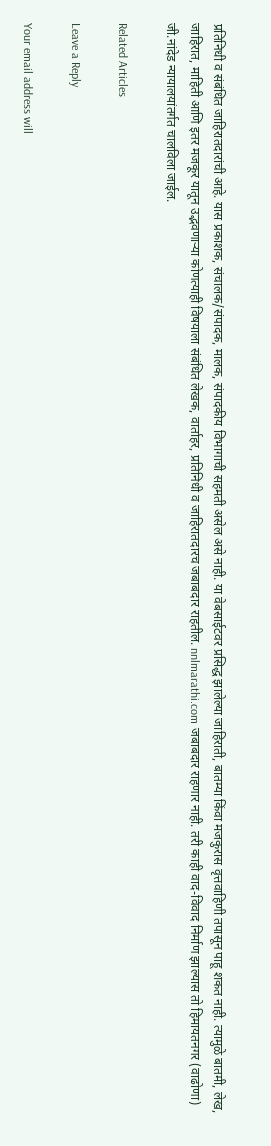प्रतिनिधी व संबंधित जाहिरातदारांची आहे. यास प्रकाशक, संचालक/संपादक, मालक, संपादकीय विभागाची सहमती असेल असे नाही. या वेबसाईटवर प्रसिद्ध झालेल्या जाहिराती, बातम्या किंवा मजकुरास वृत्तवाहिणी तपासून पाहू शकत नाही. त्यामुळे बातमी, लेख, जाहिरात, माहिती आणि इतर मजकूर यातून उद्भवणाऱ्या कोणत्याही विषयाला संबंधित लेखक, वार्ताहर, प्रतिनिधी व जाहिरातदारच जबाबदार राहतील. nnlmarathi.com जबाबदार राहणार नाही. तरी काही वाद-विवाद निर्माण झाल्यास तो हिमायतनगर (वाढोणा) जी.नांदेड न्यायालयांतर्गत चालविला जाईल.

Related Articles

Leave a Reply

Your email address will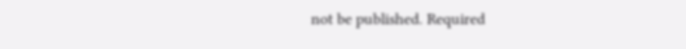not be published. Required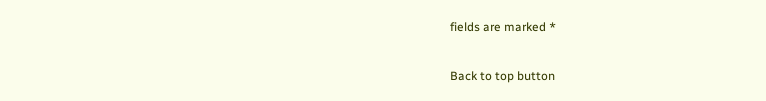fields are marked *

Back to top button